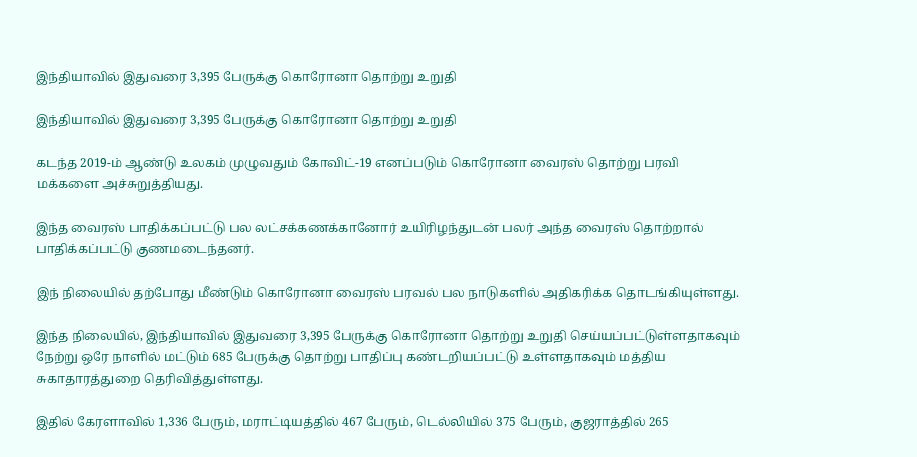இந்தியாவில் இதுவரை 3,395 பேருக்கு கொரோனா தொற்று உறுதி

இந்தியாவில் இதுவரை 3,395 பேருக்கு கொரோனா தொற்று உறுதி

கடந்த 2019-ம் ஆண்டு உலகம் முழுவதும் கோவிட்-19 எனப்படும் கொரோனா வைரஸ் தொற்று பரவி மக்களை அச்சுறுத்தியது.

இந்த வைரஸ் பாதிக்கப்பட்டு பல லட்சக்கணக்கானோர் உயிரிழந்துடன் பலர் அந்த வைரஸ் தொற்றால் பாதிக்கப்பட்டு குணமடைந்தனர்.

இந் நிலையில் தற்போது மீண்டும் கொரோனா வைரஸ் பரவல் பல நாடுகளில் அதிகரிக்க தொடங்கியுள்ளது.

இந்த நிலையில், இந்தியாவில் இதுவரை 3,395 பேருக்கு கொரோனா தொற்று உறுதி செய்யப்பட்டுள்ளதாகவும் நேற்று ஒரே நாளில் மட்டும் 685 பேருக்கு தொற்று பாதிப்பு கண்டறியப்பட்டு உள்ளதாகவும் மத்திய சுகாதாரத்துறை தெரிவித்துள்ளது.

இதில் கேரளாவில் 1,336 பேரும், மராட்டியத்தில் 467 பேரும், டெல்லியில் 375 பேரும், குஜராத்தில் 265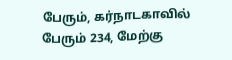பேரும், கர்நாடகாவில் பேரும் 234, மேற்கு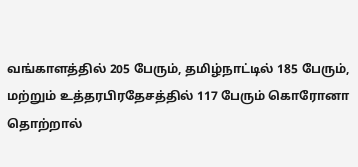வங்காளத்தில் 205 பேரும், தமிழ்நாட்டில் 185 பேரும், மற்றும் உத்தரபிரதேசத்தில் 117 பேரும் கொரோனா தொற்றால்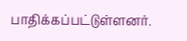பாதிக்கப்பட்டுள்ளனர்.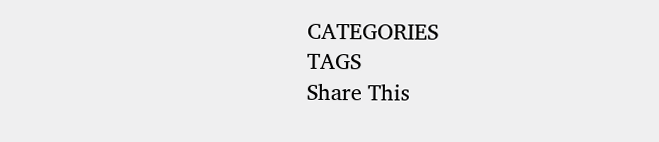CATEGORIES
TAGS
Share This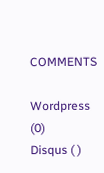COMMENTS

Wordpress (0)
Disqus ( )